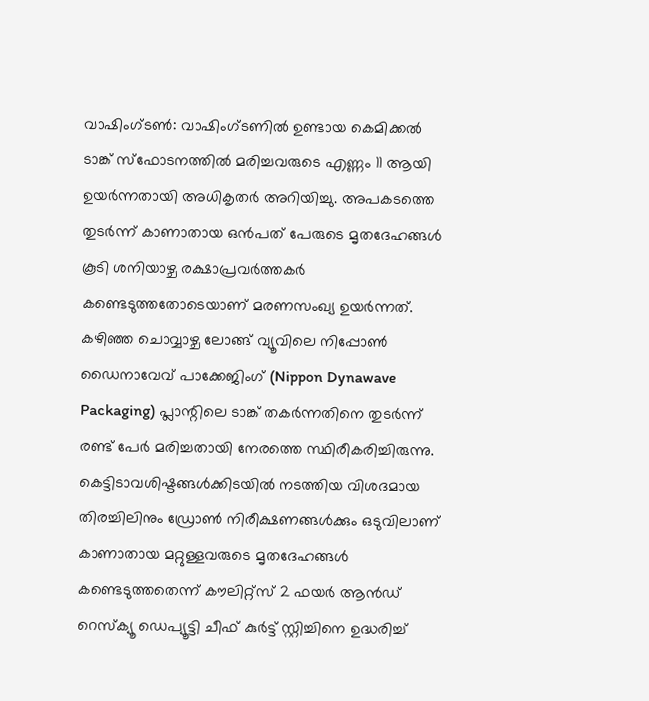വാഷിംഗ്ടൺ: വാഷിംഗ്ടണിൽ ഉണ്ടായ കെമിക്കൽ ടാങ്ക് സ്ഫോടനത്തിൽ മരിച്ചവരുടെ എണ്ണം 11 ആയി ഉയർന്നതായി അധികൃതർ അറിയിച്ചു. അപകടത്തെ തുടർന്ന് കാണാതായ ഒൻപത് പേരുടെ മൃതദേഹങ്ങൾ കൂടി ശനിയാഴ്ച രക്ഷാപ്രവർത്തകർ കണ്ടെടുത്തതോടെയാണ് മരണസംഖ്യ ഉയർന്നത്. കഴിഞ്ഞ ചൊവ്വാഴ്ച ലോങ്ങ് വ്യൂവിലെ നിപ്പോൺ ഡൈനാവേവ് പാക്കേജിംഗ് (Nippon Dynawave Packaging) പ്ലാന്റിലെ ടാങ്ക് തകർന്നതിനെ തുടർന്ന് രണ്ട് പേർ മരിച്ചതായി നേരത്തെ സ്ഥിരീകരിച്ചിരുന്നു. കെട്ടിടാവശിഷ്ടങ്ങൾക്കിടയിൽ നടത്തിയ വിശദമായ തിരച്ചിലിനും ഡ്രോൺ നിരീക്ഷണങ്ങൾക്കും ഒടുവിലാണ് കാണാതായ മറ്റുള്ളവരുടെ മൃതദേഹങ്ങൾ കണ്ടെടുത്തതെന്ന് കൗലിറ്റ്സ് 2 ഫയർ ആൻഡ് റെസ്ക്യൂ ഡെപ്യൂട്ടി ചീഫ് കുർട്ട് സ്റ്റിച്ചിനെ ഉദ്ധരിച്ച്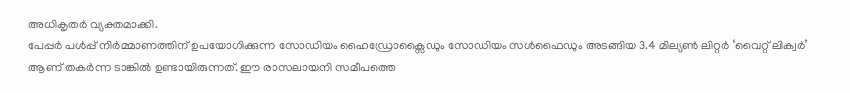അധികൃതർ വ്യക്തമാക്കി.
പേപ്പർ പൾപ്പ് നിർമ്മാണത്തിന് ഉപയോഗിക്കുന്ന സോഡിയം ഹൈഡ്രോക്സൈഡും സോഡിയം സൾഫൈഡും അടങ്ങിയ 3.4 മില്യൺ ലിറ്റർ ‘വൈറ്റ് ലിക്വർ’ ആണ് തകർന്ന ടാങ്കിൽ ഉണ്ടായിരുന്നത്. ഈ രാസലായനി സമീപത്തെ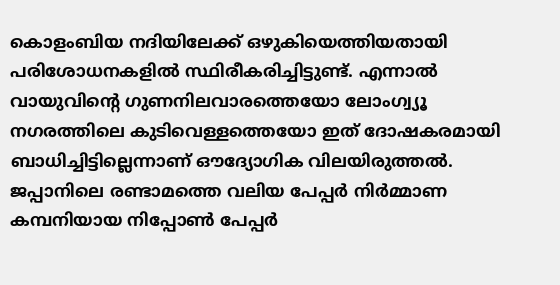കൊളംബിയ നദിയിലേക്ക് ഒഴുകിയെത്തിയതായി പരിശോധനകളിൽ സ്ഥിരീകരിച്ചിട്ടുണ്ട്. എന്നാൽ വായുവിന്റെ ഗുണനിലവാരത്തെയോ ലോംഗ്വ്യൂ നഗരത്തിലെ കുടിവെള്ളത്തെയോ ഇത് ദോഷകരമായി ബാധിച്ചിട്ടില്ലെന്നാണ് ഔദ്യോഗിക വിലയിരുത്തൽ. ജപ്പാനിലെ രണ്ടാമത്തെ വലിയ പേപ്പർ നിർമ്മാണ കമ്പനിയായ നിപ്പോൺ പേപ്പർ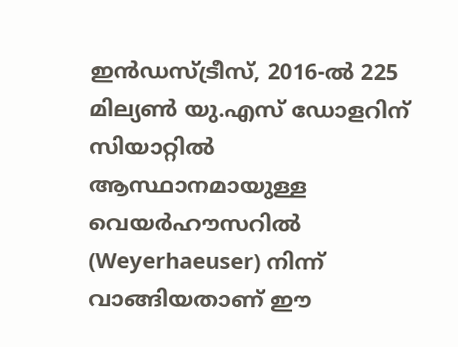ഇൻഡസ്ട്രീസ്, 2016-ൽ 225 മില്യൺ യു.എസ് ഡോളറിന് സിയാറ്റിൽ ആസ്ഥാനമായുള്ള വെയർഹൗസറിൽ (Weyerhaeuser) നിന്ന് വാങ്ങിയതാണ് ഈ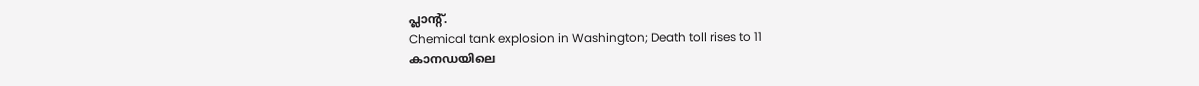പ്ലാന്റ്.
Chemical tank explosion in Washington; Death toll rises to 11
കാനഡയിലെ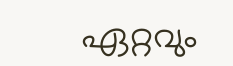ഏറ്റവും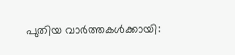പുതിയ വാർത്തകൾക്കായി: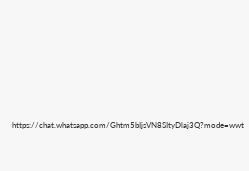https://chat.whatsapp.com/Ghtm5bIjsVN8SItyDlaj3Q?mode=wwt